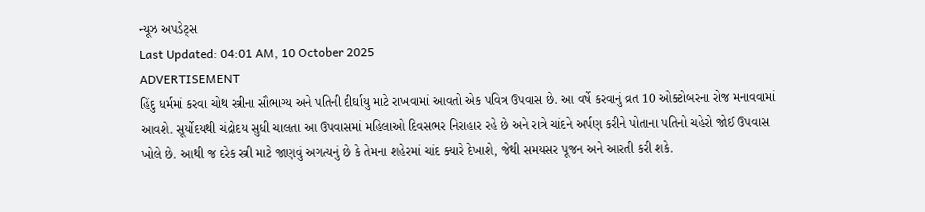ન્યૂઝ અપડેટ્સ
Last Updated: 04:01 AM, 10 October 2025
ADVERTISEMENT
હિંદુ ધર્મમાં કરવા ચોથ સ્ત્રીના સૌભાગ્ય અને પતિની દીર્ઘાયુ માટે રાખવામાં આવતો એક પવિત્ર ઉપવાસ છે. આ વર્ષે કરવાનું વ્રત 10 ઓક્ટોબરના રોજ મનાવવામાં આવશે. સૂર્યોદયથી ચંદ્રોદય સુધી ચાલતા આ ઉપવાસમાં મહિલાઓ દિવસભર નિરાહાર રહે છે અને રાત્રે ચાંદને અર્પણ કરીને પોતાના પતિનો ચહેરો જોઈ ઉપવાસ ખોલે છે. આથી જ દરેક સ્ત્રી માટે જાણવું અગત્યનું છે કે તેમના શહેરમાં ચાંદ ક્યારે દેખાશે, જેથી સમયસર પૂજન અને આરતી કરી શકે.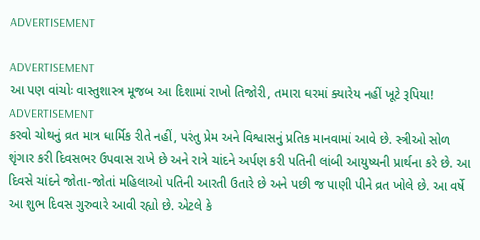ADVERTISEMENT

ADVERTISEMENT
આ પણ વાંચોઃ વાસ્તુશાસ્ત્ર મૂજબ આ દિશામાં રાખો તિજોરી, તમારા ઘરમાં ક્યારેય નહીં ખૂટે રૂપિયા!
ADVERTISEMENT
કરવો ચોથનું વ્રત માત્ર ધાર્મિક રીતે નહીં, પરંતુ પ્રેમ અને વિશ્વાસનું પ્રતિક માનવામાં આવે છે. સ્ત્રીઓ સોળ શૃંગાર કરી દિવસભર ઉપવાસ રાખે છે અને રાત્રે ચાંદને અર્પણ કરી પતિની લાંબી આયુષ્યની પ્રાર્થના કરે છે. આ દિવસે ચાંદને જોતા-જોતાં મહિલાઓ પતિની આરતી ઉતારે છે અને પછી જ પાણી પીને વ્રત ખોલે છે. આ વર્ષે આ શુભ દિવસ ગુરુવારે આવી રહ્યો છે. એટલે કે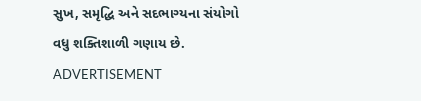સુખ, સમૃદ્ધિ અને સદભાગ્યના સંયોગો વધુ શક્તિશાળી ગણાય છે.
ADVERTISEMENT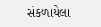સંકળાયેલા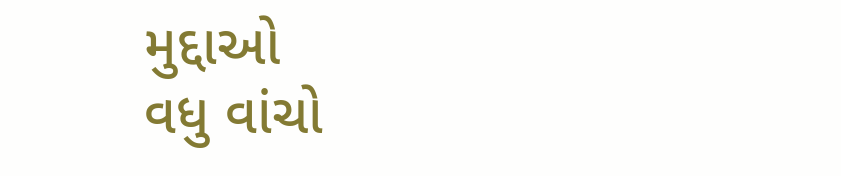મુદ્દાઓ
વધુ વાંચો